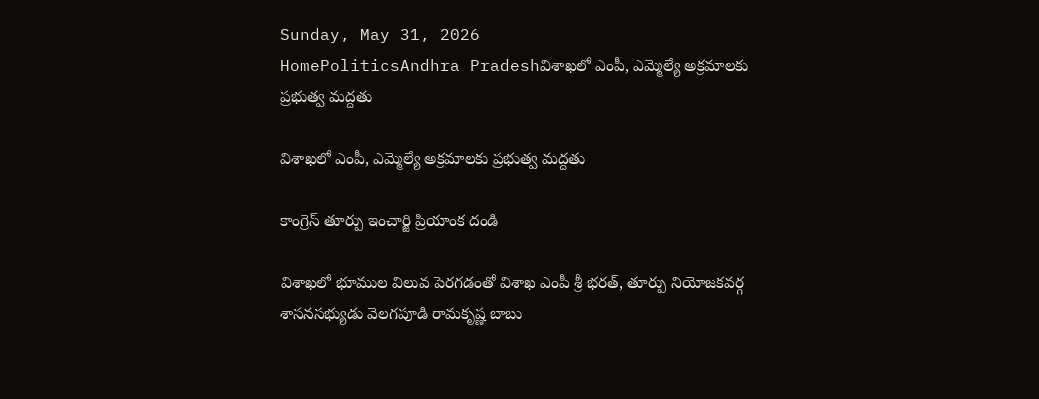Sunday, May 31, 2026
HomePoliticsAndhra Pradeshవిశాఖలో ఎంపీ, ఎమ్మెల్యే అక్రమాలకు ప్రభుత్వ మద్దతు

విశాఖలో ఎంపీ, ఎమ్మెల్యే అక్రమాలకు ప్రభుత్వ మద్దతు

కాంగ్రెస్ తూర్పు ఇంచార్జి ప్రియాంక దండి

విశాఖలో భూముల విలువ పెరగడంతో విశాఖ ఎంపీ శ్రీ భరత్, తూర్పు నియోజకవర్గ శాసనసభ్యుడు వెలగపూడి రామకృష్ణ బాబు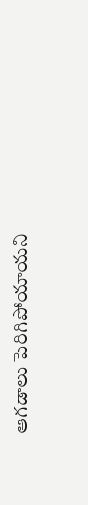ఆగడాలు పెరిగిపోయాయని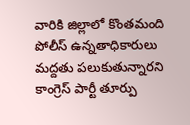వారికి జిల్లాలో కొంతమంది పోలీస్ ఉన్నతాధికారులు మద్దతు పలుకుతున్నారని కాంగ్రెస్ పార్టీ తూర్పు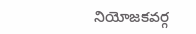నియోజకవర్గ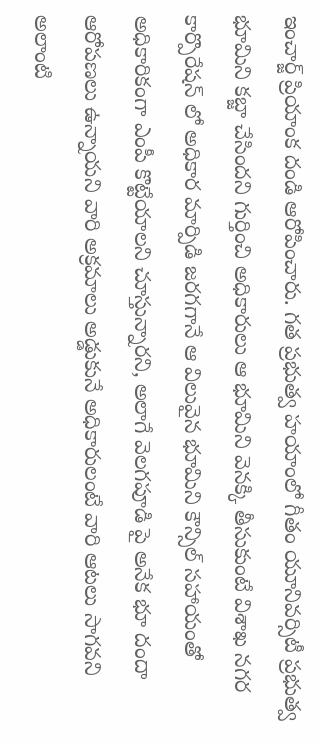ఇంచార్జ్ ప్రియాంక దండి ఆరోపించారు. గత ప్రభుత్వ హయాంలో గీతం యూనివర్సిటీ ప్రభుత్వ భూమిని కబ్జా చేసిందని గుర్తించి అధికారులు ఆ భూమిని వెనక్కి తీసుకుంటే విశాఖ నగర కార్పొరేషన్ లో అధికార మార్పిడి జరగగానే ఆ విలువైన భూమిని కౌన్సిల్ సహాయంతో అధికారికంగా ఎంపీ కొట్టేయాలని చూస్తున్నారని, అలాగే వెలగపూడి పై అనేక భూ దందా ఆరోపణలు ఉన్నాయని వారి అక్రమాలు అడ్డుకునే అధికారులంటే వారి ఆటలు సాగవని అలాంటి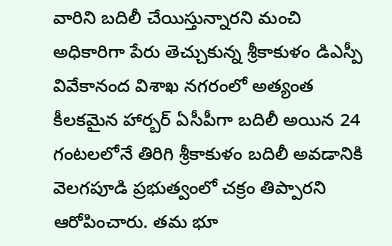వారిని బదిలీ చేయిస్తున్నారని మంచి అధికారిగా పేరు తెచ్చుకున్న శ్రీకాకుళం డిఎస్పీ వివేకానంద విశాఖ నగరంలో అత్యంత కీలకమైన హార్బర్ ఏసీపీగా బదిలీ అయిన 24 గంటలలోనే తిరిగి శ్రీకాకుళం బదిలీ అవడానికి వెలగపూడి ప్రభుత్వంలో చక్రం తిప్పారని ఆరోపించారు. తమ భూ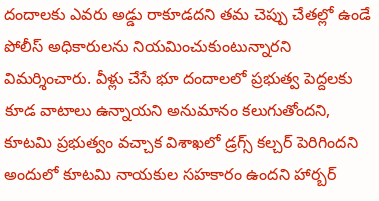దందాలకు ఎవరు అడ్డు రాకూడదని తమ చెప్పు చేతల్లో ఉండే పోలీస్ అధికారులను నియమించుకుంటున్నారని విమర్శించారు. వీళ్లు చేసే భూ దందాలలో ప్రభుత్వ పెద్దలకు కూడ వాటాలు ఉన్నాయని అనుమానం కలుగుతోందని, కూటమి ప్రభుత్వం వచ్చాక విశాఖలో డ్రగ్స్ కల్చర్ పెరిగిందని అందులో కూటమి నాయకుల సహకారం ఉందని హార్బర్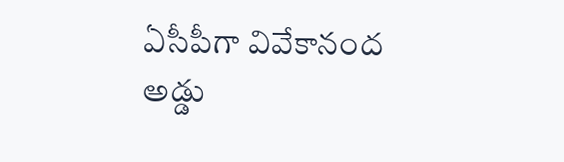ఏసీపీగా వివేకానంద అడ్డు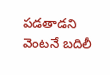పడతాడని వెంటనే బదిలీ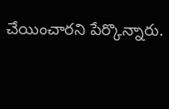చేయించారని పేర్కొన్నారు.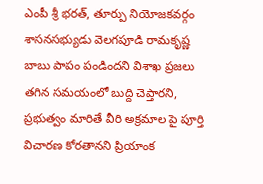ఎంపీ శ్రీ భరత్, తూర్పు నియోజకవర్గం శాసనసభ్యుడు వెలగపూడి రామకృష్ణ బాబు పాపం పండిందని విశాఖ ప్రజలు తగిన సమయంలో బుద్ది చెప్తారని, ప్రభుత్వం మారితే వీరి అక్రమాల పై పూర్తి విచారణ కోరతానని ప్రియాంక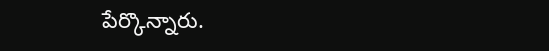పేర్కొన్నారు.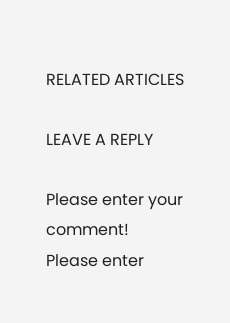RELATED ARTICLES

LEAVE A REPLY

Please enter your comment!
Please enter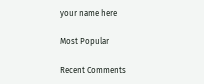your name here

Most Popular

Recent Comments